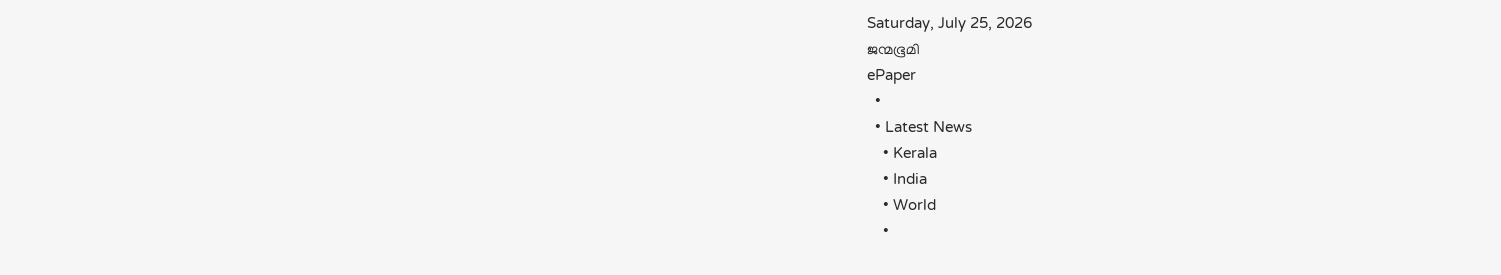Saturday, July 25, 2026
ജന്മഭൂമി
ePaper
  •
  • Latest News
    • Kerala
    • India
    • World
    •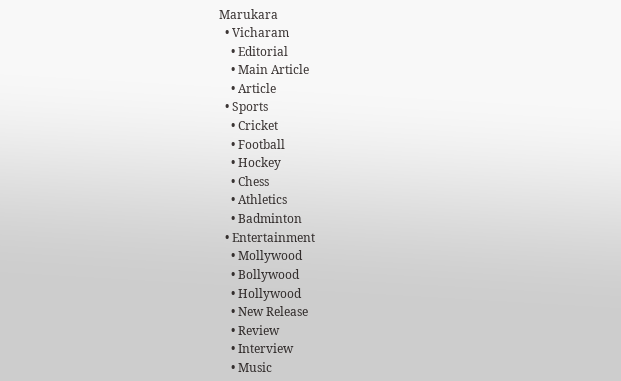Marukara
  • Vicharam
    • Editorial
    • Main Article
    • Article
  • Sports
    • Cricket
    • Football
    • Hockey
    • Chess
    • Athletics
    • Badminton
  • Entertainment
    • Mollywood
    • Bollywood
    • Hollywood
    • New Release
    • Review
    • Interview
    • Music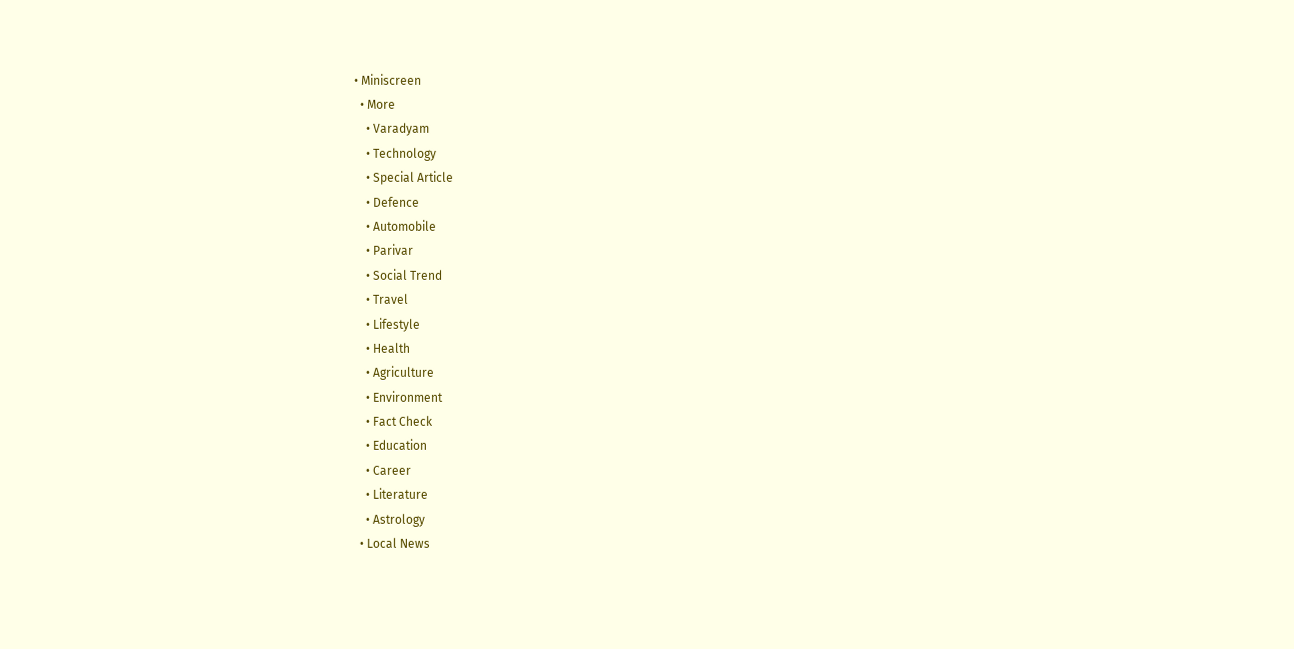• Miniscreen
  • More
    • Varadyam
    • Technology
    • Special Article
    • Defence
    • Automobile
    • Parivar
    • Social Trend
    • Travel
    • Lifestyle
    • Health
    • Agriculture
    • Environment
    • Fact Check
    • Education
    • Career
    • Literature
    • Astrology
  • Local News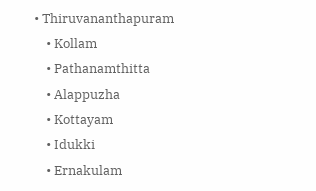• Thiruvananthapuram
    • Kollam
    • Pathanamthitta
    • Alappuzha
    • Kottayam
    • Idukki
    • Ernakulam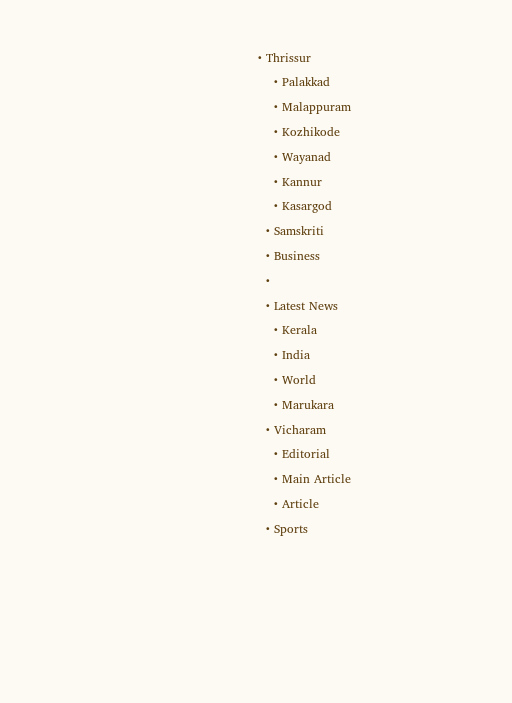• Thrissur
    • Palakkad
    • Malappuram
    • Kozhikode
    • Wayanad
    • Kannur
    • Kasargod
  • Samskriti
  • Business
  •
  • Latest News
    • Kerala
    • India
    • World
    • Marukara
  • Vicharam
    • Editorial
    • Main Article
    • Article
  • Sports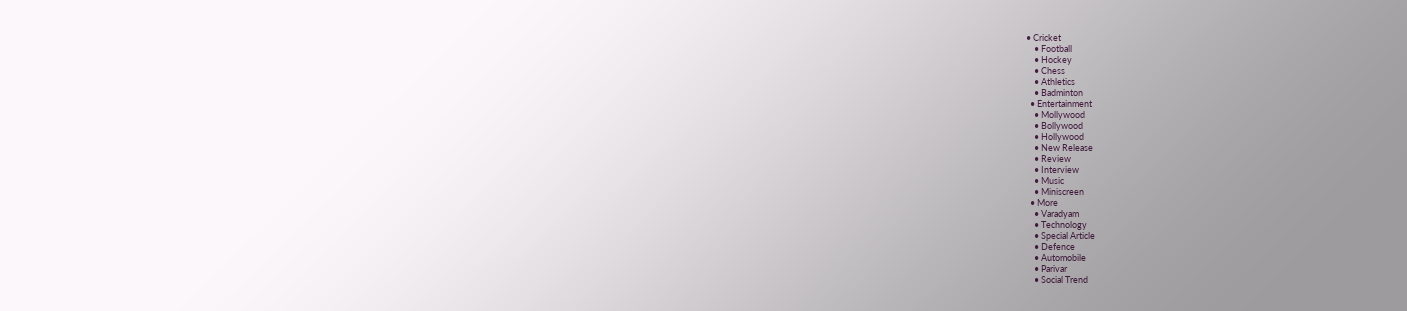• Cricket
    • Football
    • Hockey
    • Chess
    • Athletics
    • Badminton
  • Entertainment
    • Mollywood
    • Bollywood
    • Hollywood
    • New Release
    • Review
    • Interview
    • Music
    • Miniscreen
  • More
    • Varadyam
    • Technology
    • Special Article
    • Defence
    • Automobile
    • Parivar
    • Social Trend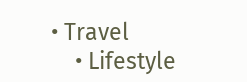• Travel
    • Lifestyle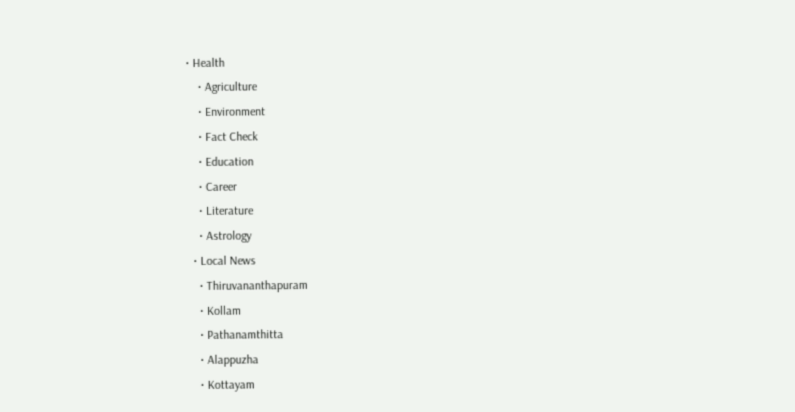• Health
    • Agriculture
    • Environment
    • Fact Check
    • Education
    • Career
    • Literature
    • Astrology
  • Local News
    • Thiruvananthapuram
    • Kollam
    • Pathanamthitta
    • Alappuzha
    • Kottayam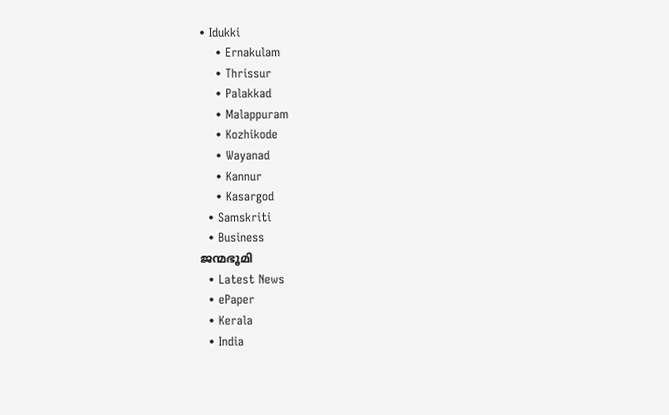• Idukki
    • Ernakulam
    • Thrissur
    • Palakkad
    • Malappuram
    • Kozhikode
    • Wayanad
    • Kannur
    • Kasargod
  • Samskriti
  • Business
ജന്മഭൂമി
  • Latest News
  • ePaper
  • Kerala
  • India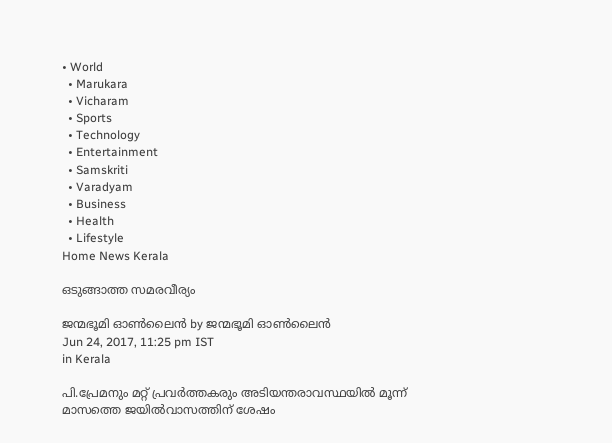• World
  • Marukara
  • Vicharam
  • Sports
  • Technology
  • Entertainment
  • Samskriti
  • Varadyam
  • Business
  • Health
  • Lifestyle
Home News Kerala

ഒടുങ്ങാത്ത സമരവീര്യം

ജന്മഭൂമി ഓണ്‍ലൈന്‍ by ജന്മഭൂമി ഓണ്‍ലൈന്‍
Jun 24, 2017, 11:25 pm IST
in Kerala

പി.പ്രേമനും മറ്റ് പ്രവര്‍ത്തകരും അടിയന്തരാവസ്ഥയില്‍ മൂന്ന് മാസത്തെ ജയില്‍വാസത്തിന് ശേഷം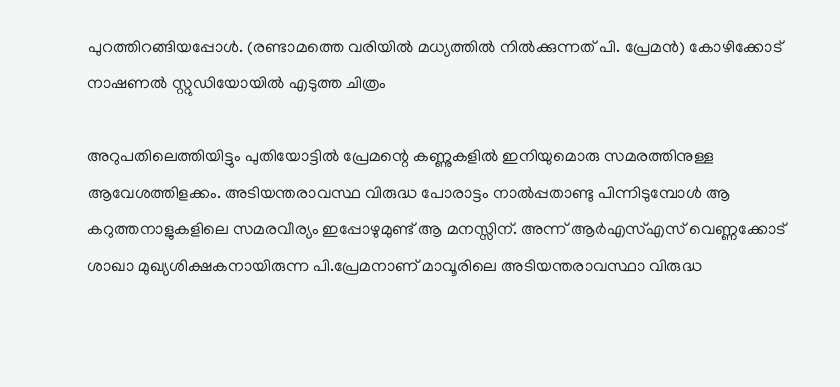പുറത്തിറങ്ങിയപ്പോള്‍. (രണ്ടാമത്തെ വരിയില്‍ മധ്യത്തില്‍ നില്‍ക്കുന്നത് പി. പ്രേമന്‍) കോഴിക്കോട് നാഷണല്‍ സ്റ്റുഡിയോയില്‍ എടുത്ത ചിത്രം

അറുപതിലെത്തിയിട്ടും പുതിയോട്ടില്‍ പ്രേമന്റെ കണ്ണുകളില്‍ ഇനിയുമൊരു സമരത്തിനുള്ള ആവേശത്തിളക്കം. അടിയന്തരാവസ്ഥ വിരുദ്ധ പോരാട്ടം നാല്‍പ്പതാണ്ടു പിന്നിടുമ്പോള്‍ ആ കറുത്തനാളുകളിലെ സമരവീര്യം ഇപ്പോഴുമുണ്ട് ആ മനസ്സിന്. അന്ന് ആര്‍എസ്എസ് വെണ്ണക്കോട് ശാഖാ മുഖ്യശിക്ഷകനായിരുന്ന പി.പ്രേമനാണ് മാവൂരിലെ അടിയന്തരാവസ്ഥാ വിരുദ്ധ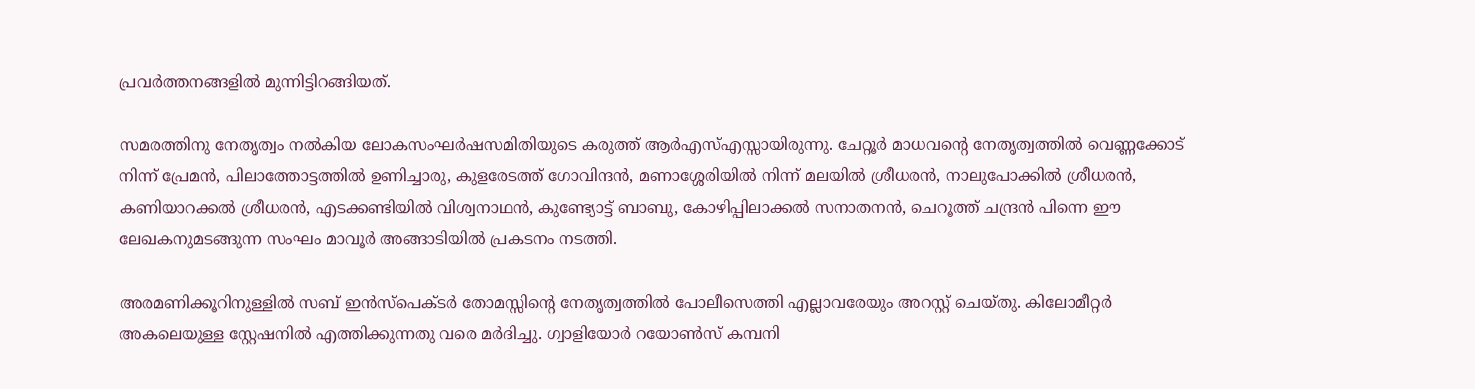പ്രവര്‍ത്തനങ്ങളില്‍ മുന്നിട്ടിറങ്ങിയത്.

സമരത്തിനു നേതൃത്വം നല്‍കിയ ലോകസംഘര്‍ഷസമിതിയുടെ കരുത്ത് ആര്‍എസ്എസ്സായിരുന്നു. ചേറ്റൂര്‍ മാധവന്റെ നേതൃത്വത്തില്‍ വെണ്ണക്കോട് നിന്ന് പ്രേമന്‍, പിലാത്തോട്ടത്തില്‍ ഉണിച്ചാരു, കുളരേടത്ത് ഗോവിന്ദന്‍, മണാശ്ശേരിയില്‍ നിന്ന് മലയില്‍ ശ്രീധരന്‍, നാലുപോക്കില്‍ ശ്രീധരന്‍, കണിയാറക്കല്‍ ശ്രീധരന്‍, എടക്കണ്ടിയില്‍ വിശ്വനാഥന്‍, കുണ്ട്യോട്ട് ബാബു, കോഴിപ്പിലാക്കല്‍ സനാതനന്‍, ചെറൂത്ത് ചന്ദ്രന്‍ പിന്നെ ഈ ലേഖകനുമടങ്ങുന്ന സംഘം മാവൂര്‍ അങ്ങാടിയില്‍ പ്രകടനം നടത്തി.

അരമണിക്കൂറിനുള്ളില്‍ സബ് ഇന്‍സ്‌പെക്ടര്‍ തോമസ്സിന്റെ നേതൃത്വത്തില്‍ പോലീസെത്തി എല്ലാവരേയും അറസ്റ്റ് ചെയ്തു. കിലോമീറ്റര്‍ അകലെയുള്ള സ്റ്റേഷനില്‍ എത്തിക്കുന്നതു വരെ മര്‍ദിച്ചു. ഗ്വാളിയോര്‍ റയോണ്‍സ് കമ്പനി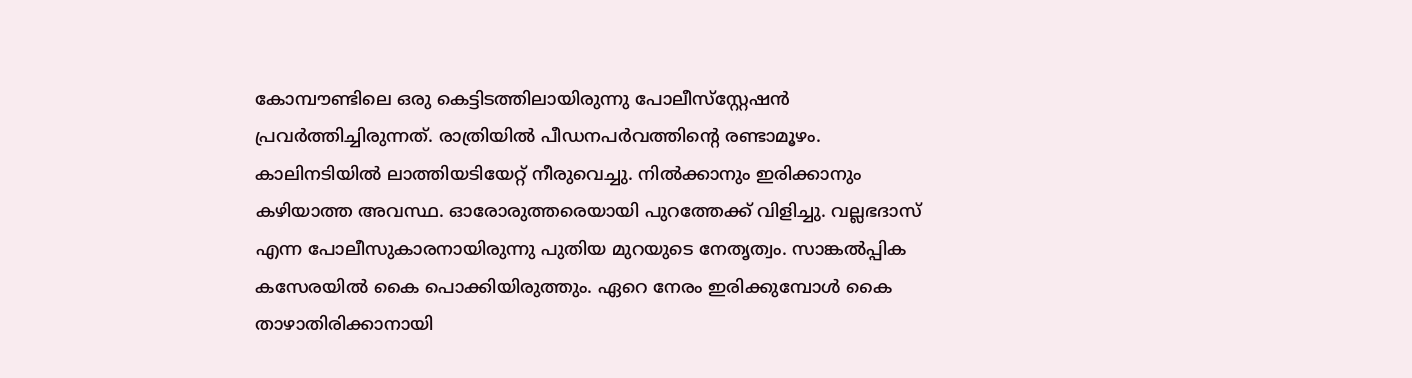കോമ്പൗണ്ടിലെ ഒരു കെട്ടിടത്തിലായിരുന്നു പോലീസ്‌സ്റ്റേഷന്‍ പ്രവര്‍ത്തിച്ചിരുന്നത്. രാത്രിയില്‍ പീഡനപര്‍വത്തിന്റെ രണ്ടാമൂഴം. കാലിനടിയില്‍ ലാത്തിയടിയേറ്റ് നീരുവെച്ചു. നില്‍ക്കാനും ഇരിക്കാനും കഴിയാത്ത അവസ്ഥ. ഓരോരുത്തരെയായി പുറത്തേക്ക് വിളിച്ചു. വല്ലഭദാസ് എന്ന പോലീസുകാരനായിരുന്നു പുതിയ മുറയുടെ നേതൃത്വം. സാങ്കല്‍പ്പിക കസേരയില്‍ കൈ പൊക്കിയിരുത്തും. ഏറെ നേരം ഇരിക്കുമ്പോള്‍ കൈ താഴാതിരിക്കാനായി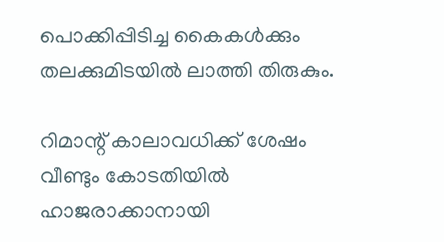പൊക്കിപ്പിടിച്ച കൈകള്‍ക്കും തലക്കുമിടയില്‍ ലാത്തി തിരുകും.

റിമാന്റ് കാലാവധിക്ക് ശേഷം വീണ്ടും കോടതിയില്‍ ഹാജരാക്കാനായി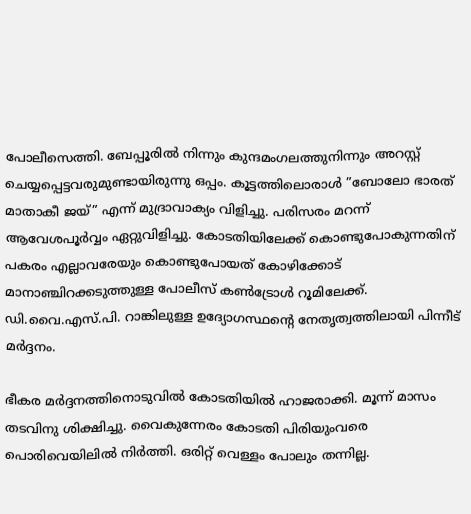പോലീസെത്തി. ബേപ്പൂരില്‍ നിന്നും കുന്ദമംഗലത്തുനിന്നും അറസ്റ്റ് ചെയ്യപ്പെട്ടവരുമുണ്ടായിരുന്നു ഒപ്പം. കൂട്ടത്തിലൊരാള്‍ ”ബോലോ ഭാരത് മാതാകീ ജയ്” എന്ന് മുദ്രാവാക്യം വിളിച്ചു. പരിസരം മറന്ന് ആവേശപൂര്‍വ്വം ഏറ്റുവിളിച്ചു. കോടതിയിലേക്ക് കൊണ്ടുപോകുന്നതിന് പകരം എല്ലാവരേയും കൊണ്ടുപോയത് കോഴിക്കോട് മാനാഞ്ചിറക്കടുത്തുള്ള പോലീസ് കണ്‍ട്രോള്‍ റൂമിലേക്ക്. ഡി.വൈ.എസ്.പി. റാങ്കിലുള്ള ഉദ്യോഗസ്ഥന്റെ നേതൃത്വത്തിലായി പിന്നീട് മര്‍ദ്ദനം.

ഭീകര മര്‍ദ്ദനത്തിനൊടുവില്‍ കോടതിയില്‍ ഹാജരാക്കി. മൂന്ന് മാസം തടവിനു ശിക്ഷിച്ചു. വൈകുന്നേരം കോടതി പിരിയുംവരെ പൊരിവെയിലില്‍ നിര്‍ത്തി. ഒരിറ്റ് വെള്ളം പോലും തന്നില്ല.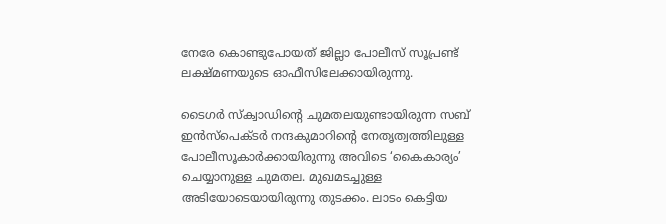നേരേ കൊണ്ടുപോയത് ജില്ലാ പോലീസ് സൂപ്രണ്ട് ലക്ഷ്മണയുടെ ഓഫീസിലേക്കായിരുന്നു.

ടൈഗര്‍ സ്‌ക്വാഡിന്റെ ചുമതലയുണ്ടായിരുന്ന സബ് ഇന്‍സ്‌പെക്ടര്‍ നന്ദകുമാറിന്റെ നേതൃത്വത്തിലുള്ള പോലീസൂകാര്‍ക്കായിരുന്നു അവിടെ ‘കൈകാര്യം’ ചെയ്യാനുള്ള ചുമതല. മുഖമടച്ചുള്ള അടിയോടെയായിരുന്നു തുടക്കം. ലാടം കെട്ടിയ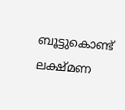ബൂട്ടുകൊണ്ട് ലക്ഷ്മണ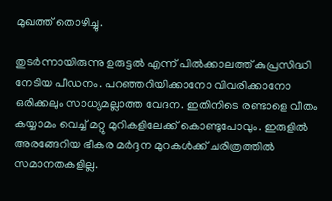മുഖത്ത് തൊഴിച്ചു.

തുടര്‍ന്നായിരുന്നു ഉരുട്ടല്‍ എന്ന് പില്‍ക്കാലത്ത് കുപ്രസിദ്ധി നേടിയ പീഡനം. പറഞ്ഞറിയിക്കാനോ വിവരിക്കാനോ ഒരിക്കലും സാധ്യമല്ലാത്ത വേദന. ഇതിനിടെ രണ്ടാളെ വീതം കയ്യാമം വെച്ച് മറ്റു മുറികളിലേക്ക് കൊണ്ടുപോവും. ഇരുളില്‍ അരങ്ങേറിയ ഭീകര മര്‍ദ്ദന മുറകള്‍ക്ക് ചരിത്രത്തില്‍ സമാനതകളില്ല.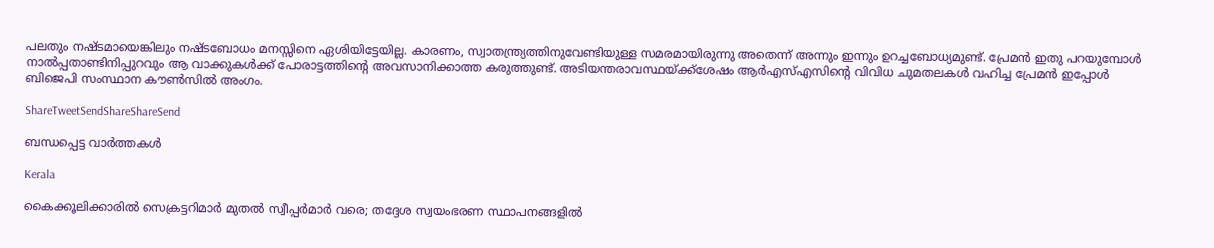പലതും നഷ്ടമായെങ്കിലും നഷ്ടബോധം മനസ്സിനെ ഏശിയിട്ടേയില്ല. കാരണം, സ്വാതന്ത്ര്യത്തിനുവേണ്ടിയുള്ള സമരമായിരുന്നു അതെന്ന് അന്നും ഇന്നും ഉറച്ചബോധ്യമുണ്ട്. പ്രേമന്‍ ഇതു പറയുമ്പോള്‍ നാല്‍പ്പതാണ്ടിനിപ്പുറവും ആ വാക്കുകള്‍ക്ക് പോരാട്ടത്തിന്റെ അവസാനിക്കാത്ത കരുത്തുണ്ട്. അടിയന്തരാവസ്ഥയ്‌ക്ക്‌ശേഷം ആര്‍എസ്എസിന്റെ വിവിധ ചുമതലകള്‍ വഹിച്ച പ്രേമന്‍ ഇപ്പോള്‍ ബിജെപി സംസ്ഥാന കൗണ്‍സില്‍ അംഗം.

ShareTweetSendShareShareSend

ബന്ധപ്പെട്ട വാര്‍ത്തകള്‍

Kerala

കൈക്കൂലിക്കാരില്‍ സെക്രട്ടറിമാര്‍ മുതല്‍ സ്വീപ്പര്‍മാര്‍ വരെ; തദ്ദേശ സ്വയംഭരണ സ്ഥാപനങ്ങളില്‍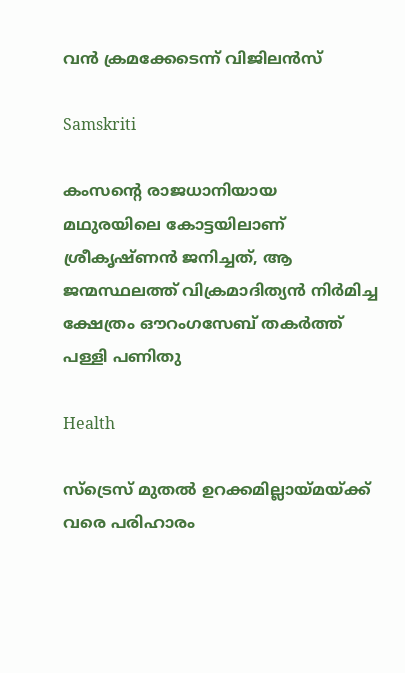വന്‍ ക്രമക്കേടെന്ന് വിജിലന്‍സ്

Samskriti

കംസന്റെ രാജധാനിയായ മഥുരയിലെ കോട്ടയിലാണ് ശ്രീകൃഷ്ണന്‍ ജനിച്ചത്, ആ ജന്മസ്ഥലത്ത് വിക്രമാദിത്യന്‍ നിര്‍മിച്ച ക്ഷേത്രം ഔറംഗസേബ് തകര്‍ത്ത് പള്ളി പണിതു

Health

സ്ട്രെസ് മുതൽ ഉറക്കമില്ലായ്‌മയ്‌ക്ക് വരെ പരിഹാരം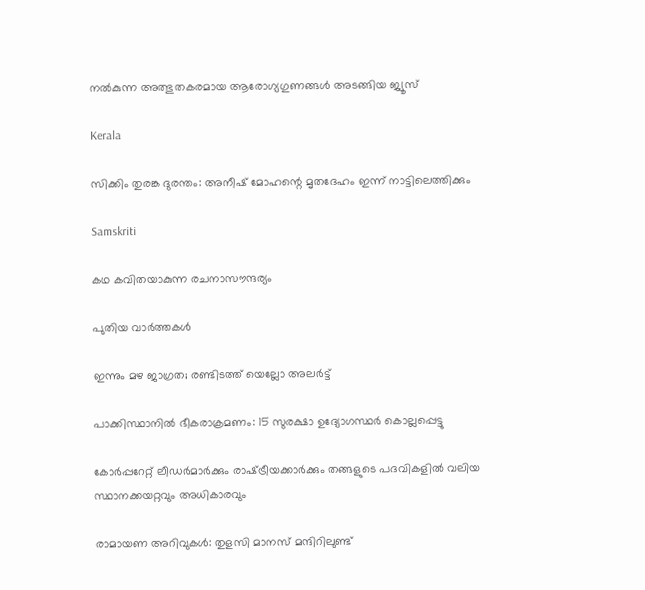നൽകുന്ന അത്ഭുതകരമായ ആരോഗ്യഗുണങ്ങൾ അടങ്ങിയ ജ്യൂസ്

Kerala

സിക്കിം തുരങ്ക ദുരന്തം: അനീഷ് മോഹന്റെ മൃതദേഹം ഇന്ന് നാട്ടിലെത്തിക്കും

Samskriti

കഥ കവിതയാകുന്ന രചനാസൗന്ദര്യം

പുതിയ വാര്‍ത്തകള്‍

ഇന്നും മഴ ജാഗ്രത; രണ്ടിടത്ത് യെല്ലോ അ‌ലർട്ട്

പാക്കിസ്ഥാനിൽ ഭീകരാക്രമണം: 15 സുരക്ഷാ ഉദ്യോഗസ്ഥർ കൊല്ലപ്പെട്ടു

കോർപ്പറേറ്റ് ലീഡർമാർക്കും രാഷ്‌ട്രീയക്കാർക്കും തങ്ങളുടെ പദവികളിൽ വലിയ സ്ഥാനക്കയറ്റവും അധികാരവും

രാമായണ അറിവുകള്‍: തുളസി മാനസ് മന്ദിറിലുണ്ട്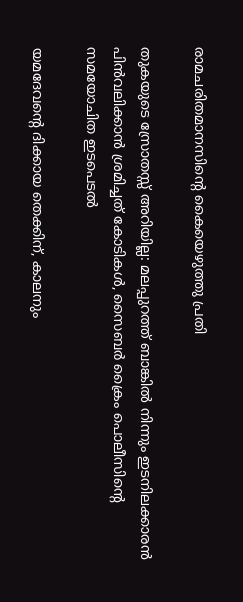രാമചരിതമാനസിന്റെ കൈയെഴുത്തു പ്രതി

തുകയുടെ സ്രോതസ്സ് അറിയില്ല: മലപ്പുറത്ത് ബാങ്കിൽ നിന്നും ഇടനിലക്കാരൻ പിൻവലിക്കാൻ ശ്രമിച്ചത് കോടികൾ, സൈബർ ക്രൈം പൊലീസിന്റെ സമയോചിത ഇടപെടൽ

യമദേവന്റെ ദിക്കായ തെക്കിന്, കാലനും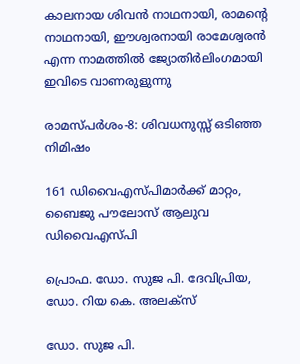കാലനായ ശിവന്‍ നാഥനായി, രാമന്റെ നാഥനായി, ഈശ്വരനായി രാമേശ്വരന്‍ എന്ന നാമത്തില്‍ ജ്യോതിര്‍ലിംഗമായി ഇവിടെ വാണരുളുന്നു

രാമസ്പര്‍ശം-8: ശിവധനുസ്സ് ഒടിഞ്ഞ നിമിഷം

161 ഡിവൈഎസ്പിമാര്‍ക്ക് മാറ്റം, ബൈജു പൗലോസ് ആലുവ ഡിവൈഎസ്പി

പ്രൊഫ. ഡോ. സുജ പി. ദേവിപ്രിയ, ഡോ. റിയ കെ. അലക്‌സ്‌

ഡോ. സുജ പി.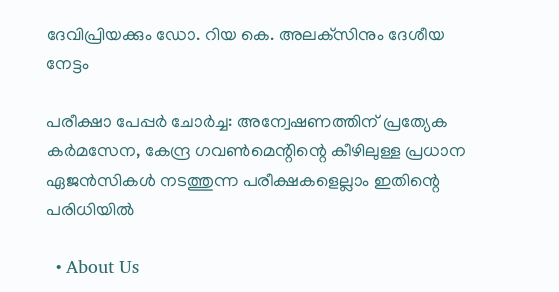ദേവിപ്രിയക്കും ഡോ. റിയ കെ. അലക്‌സിനും ദേശീയ നേട്ടം

പരീക്ഷാ പേപ്പർ ചോർച്ച: അന്വേഷണത്തിന് പ്രത്യേക കർമസേന, കേന്ദ്ര ഗവൺമെന്റിന്റെ കീഴിലുള്ള പ്രധാന ഏജൻസികൾ നടത്തുന്ന പരീക്ഷകളെല്ലാം ഇതിന്റെ പരിധിയിൽ

  • About Us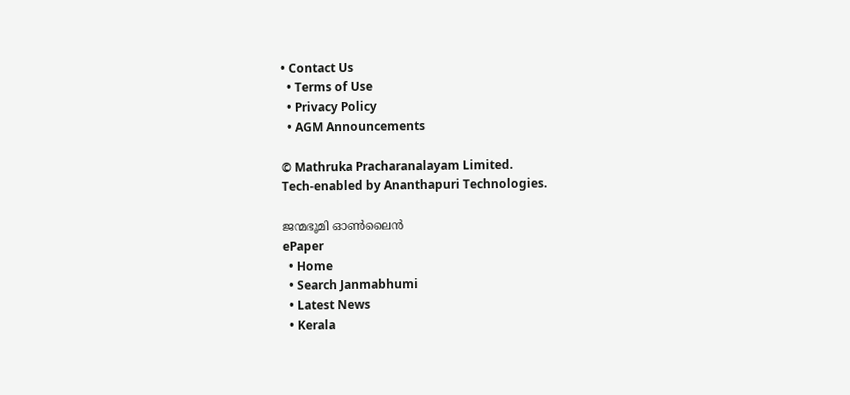• Contact Us
  • Terms of Use
  • Privacy Policy
  • AGM Announcements

© Mathruka Pracharanalayam Limited.
Tech-enabled by Ananthapuri Technologies.

ജന്മഭൂമി ഓണ്‍ലൈന്‍
ePaper
  • Home
  • Search Janmabhumi
  • Latest News
  • Kerala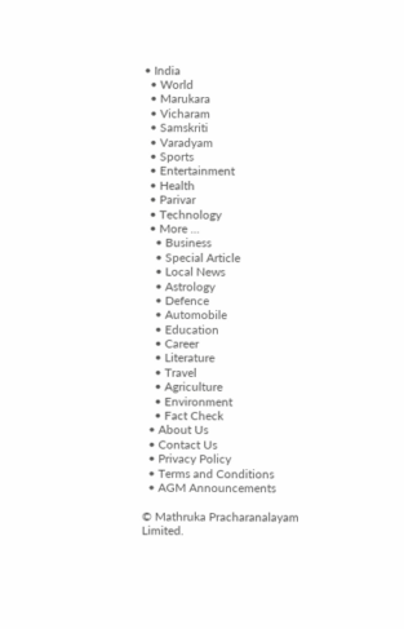• India
  • World
  • Marukara
  • Vicharam
  • Samskriti
  • Varadyam
  • Sports
  • Entertainment
  • Health
  • Parivar
  • Technology
  • More …
    • Business
    • Special Article
    • Local News
    • Astrology
    • Defence
    • Automobile
    • Education
    • Career
    • Literature
    • Travel
    • Agriculture
    • Environment
    • Fact Check
  • About Us
  • Contact Us
  • Privacy Policy
  • Terms and Conditions
  • AGM Announcements

© Mathruka Pracharanalayam Limited.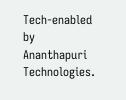Tech-enabled by Ananthapuri Technologies.